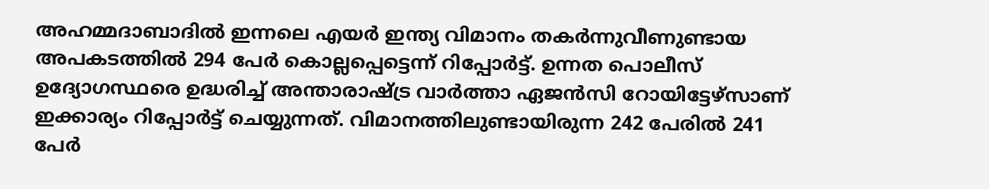അഹമ്മദാബാദിൽ ഇന്നലെ എയർ ഇന്ത്യ വിമാനം തകർന്നുവീണുണ്ടായ അപകടത്തിൽ 294 പേർ കൊല്ലപ്പെട്ടെന്ന് റിപ്പോർട്ട്. ഉന്നത പൊലീസ് ഉദ്യോഗസ്ഥരെ ഉദ്ധരിച്ച് അന്താരാഷ്ട്ര വാർത്താ ഏജൻസി റോയിട്ടേഴ്സാണ് ഇക്കാര്യം റിപ്പോർട്ട് ചെയ്യുന്നത്. വിമാനത്തിലുണ്ടായിരുന്ന 242 പേരിൽ 241 പേർ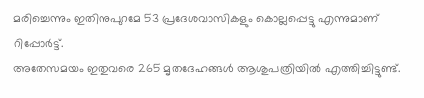മരിച്ചെന്നും ഇതിനുപുറമേ 53 പ്രദേശവാസികളും കൊല്ലപ്പെട്ടു എന്നുമാണ് റിപ്പോർട്ട്.
അതേസമയം ഇതുവരെ 265 മൃതദേഹങ്ങൾ ആശുപത്രിയിൽ എത്തിച്ചിട്ടുണ്ട്.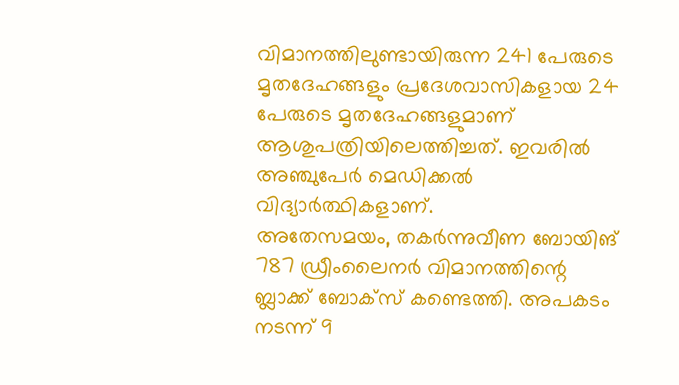വിമാനത്തിലുണ്ടായിരുന്ന 241 പേരുടെ മൃതദേഹങ്ങളും പ്രദേശവാസികളായ 24 പേരുടെ മൃതദേഹങ്ങളുമാണ് ആശുപത്രിയിലെത്തിച്ചത്. ഇവരിൽ അഞ്ചുപേർ മെഡിക്കൽ വിദ്യാർത്ഥികളാണ്.
അതേസമയം, തകർന്നുവീണ ബോയിങ് 787 ഡ്രീംലൈനർ വിമാനത്തിന്റെ ബ്ലാക്ക് ബോക്സ് കണ്ടെത്തി. അപകടം നടന്ന് 9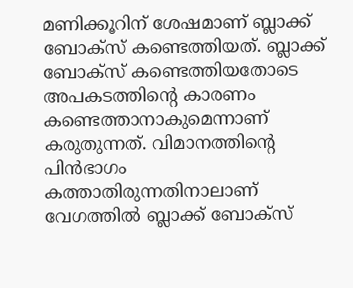മണിക്കൂറിന് ശേഷമാണ് ബ്ലാക്ക് ബോക്സ് കണ്ടെത്തിയത്. ബ്ലാക്ക് ബോക്സ് കണ്ടെത്തിയതോടെ അപകടത്തിന്റെ കാരണം കണ്ടെത്താനാകുമെന്നാണ് കരുതുന്നത്. വിമാനത്തിന്റെ പിൻഭാഗം കത്താതിരുന്നതിനാലാണ് വേഗത്തിൽ ബ്ലാക്ക് ബോക്സ്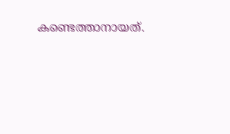കണ്ടെത്താനായത്.